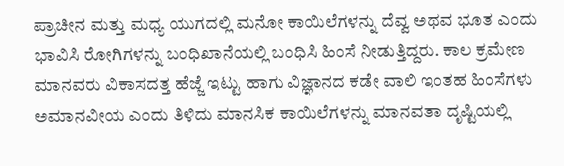ಪ್ರಾಚೀನ ಮತ್ತು ಮಧ್ಯ ಯುಗದಲ್ಲಿ ಮನೋ ಕಾಯಿಲೆಗಳನ್ನು ದೆವ್ವ ಅಥವ ಭೂತ ಎಂದು ಭಾವಿಸಿ ರೋಗಿಗಳನ್ನು ಬಂಧಿಖಾನೆಯಲ್ಲಿ ಬಂಧಿಸಿ ಹಿಂಸೆ ನೀಡುತ್ತಿದ್ದರು. ಕಾಲ ಕ್ರಮೇಣ ಮಾನವರು ವಿಕಾಸದತ್ತ ಹೆಜ್ಜೆ ಇಟ್ಟು ಹಾಗು ವಿಜ್ಞಾನದ ಕಡೇ ವಾಲಿ ಇಂತಹ ಹಿಂಸೆಗಳು ಅಮಾನವೀಯ ಎಂದು ತಿಳಿದು ಮಾನಸಿಕ ಕಾಯಿಲೆಗಳನ್ನು ಮಾನವತಾ ದೃಷ್ಟಿಯಲ್ಲಿ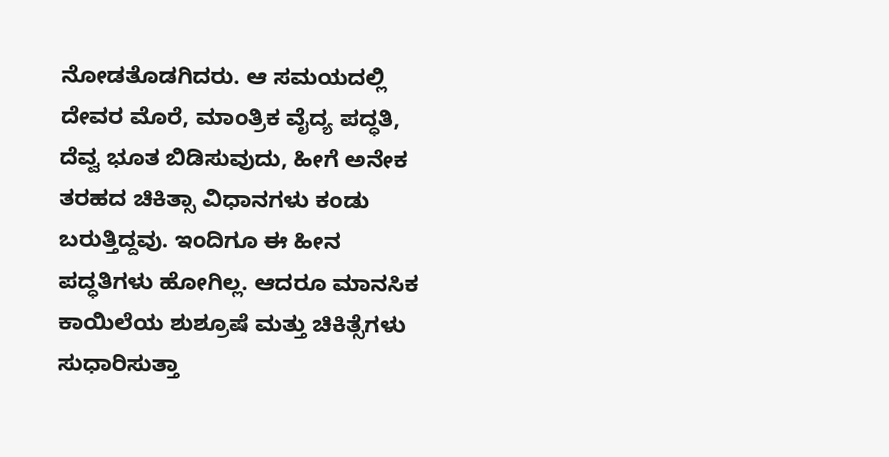ನೋಡತೊಡಗಿದರು. ಆ ಸಮಯದಲ್ಲಿ ದೇವರ ಮೊರೆ, ಮಾಂತ್ರಿಕ ವೈದ್ಯ ಪದ್ಧತಿ, ದೆವ್ವ ಭೂತ ಬಿಡಿಸುವುದು, ಹೀಗೆ ಅನೇಕ ತರಹದ ಚಿಕಿತ್ಸಾ ವಿಧಾನಗಳು ಕಂಡು ಬರುತ್ತಿದ್ದವು. ಇಂದಿಗೂ ಈ ಹೀನ ಪದ್ಧತಿಗಳು ಹೋಗಿಲ್ಲ. ಆದರೂ ಮಾನಸಿಕ ಕಾಯಿಲೆಯ ಶುಶ್ರೂಷೆ ಮತ್ತು ಚಿಕಿತ್ಸೆಗಳು ಸುಧಾರಿಸುತ್ತಾ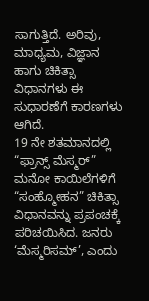ಸಾಗುತ್ತಿದೆ. ಅರಿವು, ಮಾಧ್ಯಮ, ವಿಜ್ಞಾನ ಹಾಗು ಚಿಕಿತ್ಸಾ ವಿಧಾನಗಳು ಈ ಸುಧಾರಣೆಗೆ ಕಾರಣಗಳು ಆಗಿದೆ.
19 ನೇ ಶತಮಾನದಲ್ಲಿ “ಫ್ರಾನ್ಸ್ ಮೆಸ್ಮರ್” ಮನೋ ಕಾಯಿಲೆಗಳಿಗೆ “ಸಂಹ್ಮೋಹನ” ಚಿಕಿತ್ಸಾ ವಿಧಾನವನ್ನು ಪ್ರಪಂಚಕ್ಕೆ ಪರಿಚಯಿಸಿದ. ಜನರು ‘ಮೆಸ್ಮರಿಸಮ್’, ಎಂದು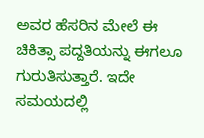ಅವರ ಹೆಸರಿನ ಮೇಲೆ ಈ ಚಿಕಿತ್ಸಾ ಪದ್ದತಿಯನ್ನು ಈಗಲೂ ಗುರುತಿಸುತ್ತಾರೆ. ಇದೇ ಸಮಯದಲ್ಲಿ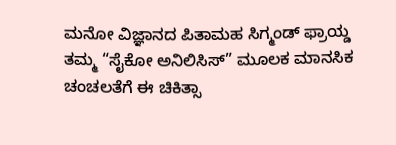ಮನೋ ವಿಜ್ಞಾನದ ಪಿತಾಮಹ ಸಿಗ್ಮಂಡ್ ಫ್ರಾಯ್ಡ ತಮ್ಮ “ಸೈಕೋ ಅನಿಲಿಸಿಸ್” ಮೂಲಕ ಮಾನಸಿಕ ಚಂಚಲತೆಗೆ ಈ ಚಿಕಿತ್ಸಾ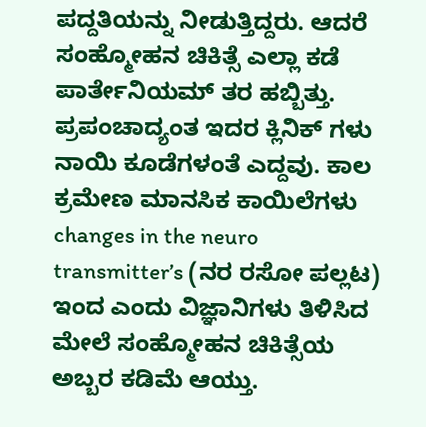ಪದ್ದತಿಯನ್ನು ನೀಡುತ್ತಿದ್ದರು. ಆದರೆ ಸಂಹ್ಮೋಹನ ಚಿಕಿತ್ಸೆ ಎಲ್ಲಾ ಕಡೆ ಪಾರ್ತೇನಿಯಮ್ ತರ ಹಬ್ಬಿತ್ತು. ಪ್ರಪಂಚಾದ್ಯಂತ ಇದರ ಕ್ಲಿನಿಕ್ ಗಳು ನಾಯಿ ಕೂಡೆಗಳಂತೆ ಎದ್ದವು. ಕಾಲ ಕ್ರಮೇಣ ಮಾನಸಿಕ ಕಾಯಿಲೆಗಳು changes in the neuro transmitter’s (ನರ ರಸೋ ಪಲ್ಲಟ) ಇಂದ ಎಂದು ವಿಜ್ಞಾನಿಗಳು ತಿಳಿಸಿದ ಮೇಲೆ ಸಂಹ್ಮೋಹನ ಚಿಕಿತ್ಸೆಯ ಅಬ್ಬರ ಕಡಿಮೆ ಆಯ್ತು.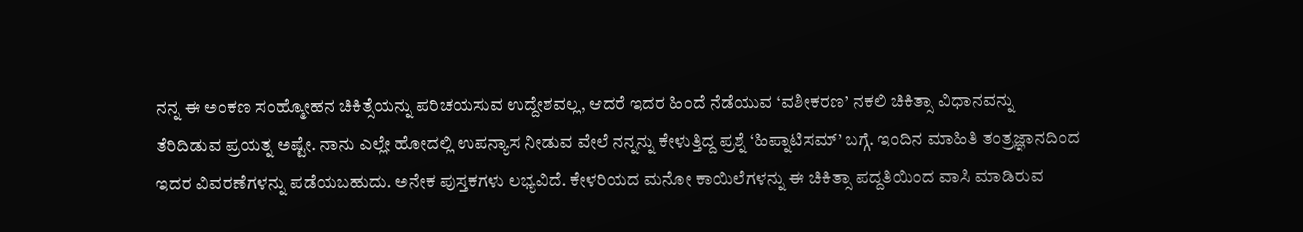ನನ್ನ ಈ ಅಂಕಣ ಸಂಹ್ಮೋಹನ ಚಿಕಿತ್ಸೆಯನ್ನು ಪರಿಚಯಸುವ ಉದ್ದೇಶವಲ್ಲ, ಆದರೆ ಇದರ ಹಿಂದೆ ನೆಡೆಯುವ ‘ವಶೀಕರಣ’ ನಕಲಿ ಚಿಕಿತ್ಸಾ ವಿಧಾನವನ್ನು ತೆರಿದಿಡುವ ಪ್ರಯತ್ನ ಅಷ್ಟೇ. ನಾನು ಎಲ್ಲೇ ಹೋದಲ್ಲಿ ಉಪನ್ಯಾಸ ನೀಡುವ ವೇಲೆ ನನ್ನನ್ನು ಕೇಳುತ್ತಿದ್ದ ಪ್ರಶ್ನೆ ‘ಹಿಪ್ನಾಟಿಸಮ್’ ಬಗ್ಗೆ. ಇಂದಿನ ಮಾಹಿತಿ ತಂತ್ರಜ್ಞಾನದಿಂದ ಇದರ ವಿವರಣೆಗಳನ್ನು ಪಡೆಯಬಹುದು. ಅನೇಕ ಪುಸ್ತಕಗಳು ಲಭ್ಯವಿದೆ. ಕೇಳರಿಯದ ಮನೋ ಕಾಯಿಲೆಗಳನ್ನು ಈ ಚಿಕಿತ್ಸಾ ಪದ್ದತಿಯಿಂದ ವಾಸಿ ಮಾಡಿರುವ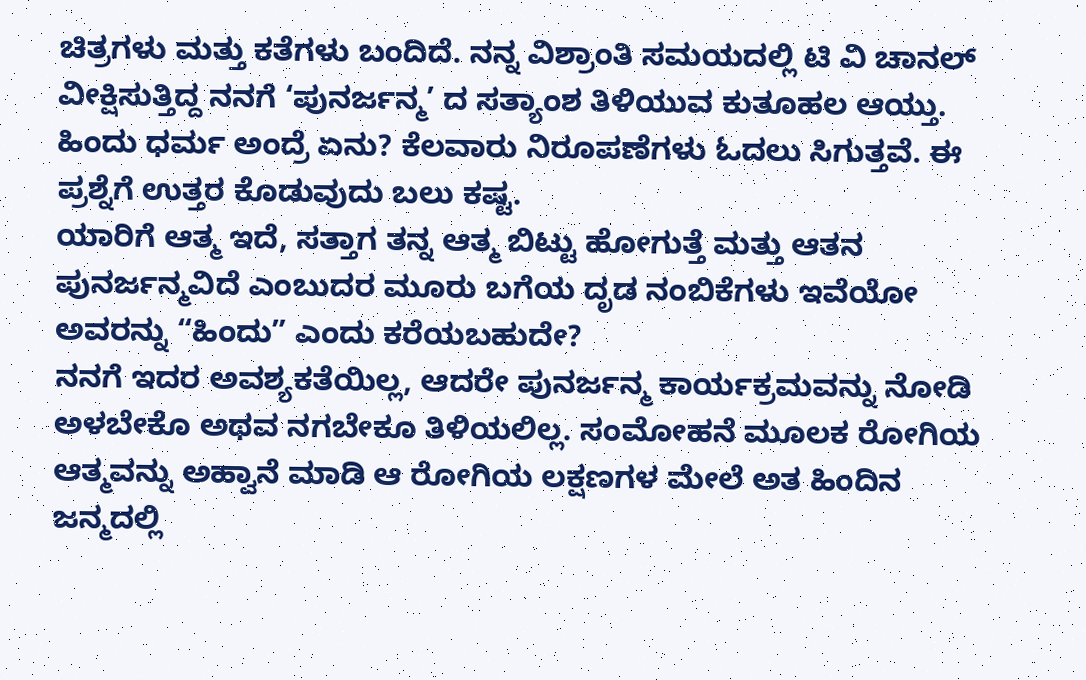ಚಿತ್ರಗಳು ಮತ್ತು ಕತೆಗಳು ಬಂದಿದೆ. ನನ್ನ ವಿಶ್ರಾಂತಿ ಸಮಯದಲ್ಲಿ ಟಿ ವಿ ಚಾನಲ್ ವೀಕ್ಷಿಸುತ್ತಿದ್ದ ನನಗೆ ‘ಪುನರ್ಜನ್ಮ’ ದ ಸತ್ಯಾಂಶ ತಿಳಿಯುವ ಕುತೂಹಲ ಆಯ್ತು.
ಹಿಂದು ಧರ್ಮ ಅಂದ್ರೆ ಏನು? ಕೆಲವಾರು ನಿರೂಪಣೆಗಳು ಓದಲು ಸಿಗುತ್ತವೆ. ಈ ಪ್ರಶ್ನೆಗೆ ಉತ್ತರ ಕೊಡುವುದು ಬಲು ಕಷ್ಟ.
ಯಾರಿಗೆ ಆತ್ಮ ಇದೆ, ಸತ್ತಾಗ ತನ್ನ ಆತ್ಮ ಬಿಟ್ಟು ಹೋಗುತ್ತೆ ಮತ್ತು ಆತನ ಪುನರ್ಜನ್ಮವಿದೆ ಎಂಬುದರ ಮೂರು ಬಗೆಯ ದೃಡ ನಂಬಿಕೆಗಳು ಇವೆಯೋ ಅವರನ್ನು “ಹಿಂದು” ಎಂದು ಕರೆಯಬಹುದೇ?
ನನಗೆ ಇದರ ಅವಶ್ಯಕತೆಯಿಲ್ಲ, ಆದರೇ ಪುನರ್ಜನ್ಮ ಕಾರ್ಯಕ್ರಮವನ್ನು ನೋಡಿ ಅಳಬೇಕೊ ಅಥವ ನಗಬೇಕೂ ತಿಳಿಯಲಿಲ್ಲ. ಸಂಮೋಹನೆ ಮೂಲಕ ರೋಗಿಯ ಆತ್ಮವನ್ನು ಅಹ್ವಾನೆ ಮಾಡಿ ಆ ರೋಗಿಯ ಲಕ್ಷಣಗಳ ಮೇಲೆ ಅತ ಹಿಂದಿನ ಜನ್ಮದಲ್ಲಿ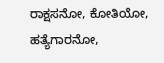ರಾಕ್ಷಸನೋ, ಕೋತಿಯೋ, ಹತ್ಯೆಗಾರನೋ,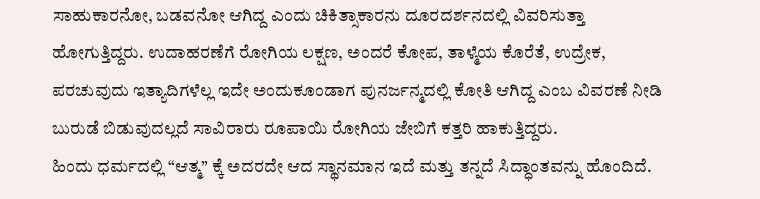ಸಾಹುಕಾರನೋ, ಬಡವನೋ ಆಗಿದ್ದ ಎಂದು ಚಿಕಿತ್ಸಾಕಾರನು ದೂರದರ್ಶನದಲ್ಲಿ ವಿವರಿಸುತ್ತಾ ಹೋಗುತ್ತಿದ್ದರು. ಉದಾಹರಣೆಗೆ ರೋಗಿಯ ಲಕ್ಷಣ, ಅಂದರೆ ಕೋಪ, ತಾಳ್ಮೆಯ ಕೊರೆತೆ, ಉದ್ರೇಕ, ಪರಚುವುದು ಇತ್ಯಾದಿಗಳೆಲ್ಲ ಇದೇ ಅಂದುಕೂಂಡಾಗ ಪುನರ್ಜನ್ಮದಲ್ಲಿ ಕೋತಿ ಆಗಿದ್ದ ಎಂಬ ವಿವರಣೆ ನೀಡಿ ಬುರುಡೆ ಬಿಡುವುದಲ್ಲದೆ ಸಾವಿರಾರು ರೂಪಾಯಿ ರೋಗಿಯ ಜೇಬಿಗೆ ಕತ್ತರಿ ಹಾಕುತ್ತಿದ್ದರು.
ಹಿಂದು ಧರ್ಮದಲ್ಲಿ “ಆತ್ಮ” ಕ್ಕೆ ಅದರದೇ ಆದ ಸ್ಥಾನಮಾನ ಇದೆ ಮತ್ತು ತನ್ನದೆ ಸಿದ್ಧಾಂತವನ್ನು ಹೊಂದಿದೆ.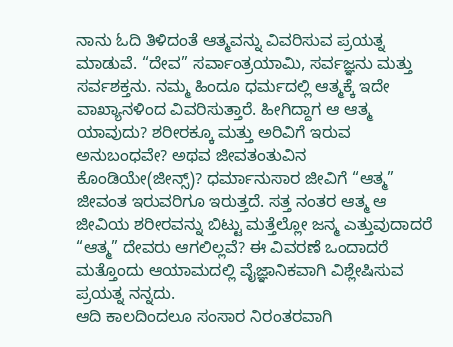ನಾನು ಓದಿ ತಿಳಿದಂತೆ ಆತ್ಮವನ್ನು ವಿವರಿಸುವ ಪ್ರಯತ್ನ ಮಾಡುವೆ. “ದೇವ” ಸರ್ವಾಂತ್ರಯಾಮಿ, ಸರ್ವಜ್ಞನು ಮತ್ತು ಸರ್ವಶಕ್ತನು. ನಮ್ಮ ಹಿಂದೂ ಧರ್ಮದಲ್ಲಿ ಆತ್ಮಕ್ಕೆ ಇದೇ ವಾಖ್ಯಾನಳಿಂದ ವಿವರಿಸುತ್ತಾರೆ. ಹೀಗಿದ್ದಾಗ ಆ ಆತ್ಮ ಯಾವುದು? ಶರೀರಕ್ಕೂ ಮತ್ತು ಅರಿವಿಗೆ ಇರುವ ಅನುಬಂಧವೇ? ಅಥವ ಜೀವತಂತುವಿನ ಕೊಂಡಿಯೇ(ಜೀನ್ಸ್)? ಧರ್ಮಾನುಸಾರ ಜೀವಿಗೆ “ಆತ್ಮ” ಜೀವಂತ ಇರುವರಿಗೂ ಇರುತ್ತದೆ. ಸತ್ತ ನಂತರ ಆತ್ಮ ಆ ಜೀವಿಯ ಶರೀರವನ್ನು ಬಿಟ್ಟು ಮತ್ತೆಲ್ಲೋ ಜನ್ಮ ಎತ್ತುವುದಾದರೆ “ಆತ್ಮ” ದೇವರು ಆಗಲಿಲ್ಲವೆ? ಈ ವಿವರಣೆ ಒಂದಾದರೆ ಮತ್ತೊಂದು ಆಯಾಮದಲ್ಲಿ ವೈಜ್ಞಾನಿಕವಾಗಿ ವಿಶ್ಲೇಷಿಸುವ ಪ್ರಯತ್ನ ನನ್ನದು.
ಆದಿ ಕಾಲದಿಂದಲೂ ಸಂಸಾರ ನಿರಂತರವಾಗಿ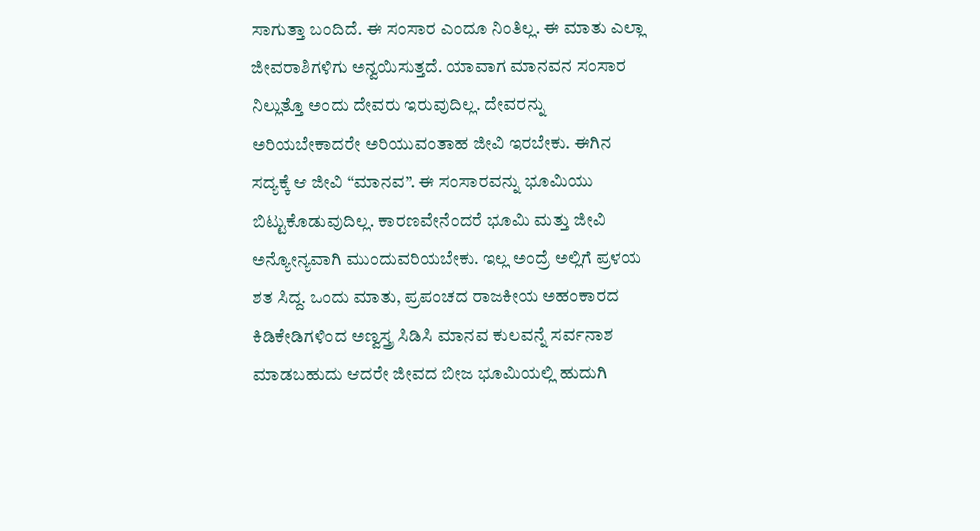ಸಾಗುತ್ತಾ ಬಂದಿದೆ. ಈ ಸಂಸಾರ ಎಂದೂ ನಿಂತಿಲ್ಲ. ಈ ಮಾತು ಎಲ್ಲಾ ಜೀವರಾಶಿಗಳಿಗು ಅನ್ವಯಿಸುತ್ತದೆ. ಯಾವಾಗ ಮಾನವನ ಸಂಸಾರ ನಿಲ್ಲುತ್ತೊ ಅಂದು ದೇವರು ಇರುವುದಿಲ್ಲ. ದೇವರನ್ನು ಅರಿಯಬೇಕಾದರೇ ಅರಿಯುವಂತಾಹ ಜೀವಿ ಇರಬೇಕು. ಈಗಿನ ಸದ್ಯಕ್ಕೆ ಆ ಜೀವಿ “ಮಾನವ”. ಈ ಸಂಸಾರವನ್ನು ಭೂಮಿಯು ಬಿಟ್ಟುಕೊಡುವುದಿಲ್ಲ. ಕಾರಣವೇನೆಂದರೆ ಭೂಮಿ ಮತ್ತು ಜೀವಿ ಅನ್ಯೋನ್ಯವಾಗಿ ಮುಂದುವರಿಯಬೇಕು. ಇಲ್ಲ ಅಂದ್ರೆ ಅಲ್ಲಿಗೆ ಪ್ರಳಯ ಶತ ಸಿದ್ದ. ಒಂದು ಮಾತು, ಪ್ರಪಂಚದ ರಾಜಕೀಯ ಅಹಂಕಾರದ ಕಿಡಿಕೇಡಿಗಳಿಂದ ಅಣ್ವಸ್ತ್ರ ಸಿಡಿಸಿ ಮಾನವ ಕುಲವನ್ನೆ ಸರ್ವನಾಶ ಮಾಡಬಹುದು ಆದರೇ ಜೀವದ ಬೀಜ ಭೂಮಿಯಲ್ಲಿ ಹುದುಗಿ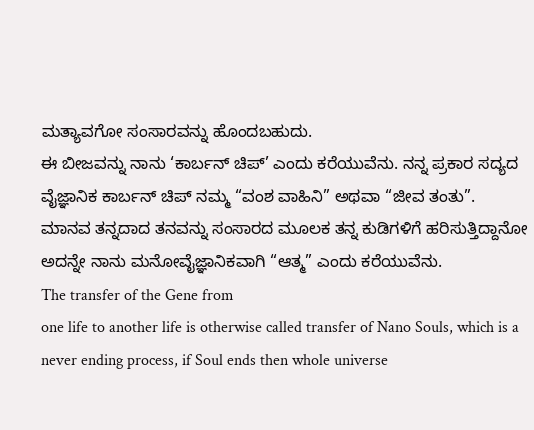ಮತ್ಯಾವಗೋ ಸಂಸಾರವನ್ನು ಹೊಂದಬಹುದು.
ಈ ಬೀಜವನ್ನು ನಾನು ‘ಕಾರ್ಬನ್ ಚಿಪ್’ ಎಂದು ಕರೆಯುವೆನು. ನನ್ನ ಪ್ರಕಾರ ಸದ್ಯದ ವೈಜ್ಞಾನಿಕ ಕಾರ್ಬನ್ ಚಿಪ್ ನಮ್ಮ “ವಂಶ ವಾಹಿನಿ” ಅಥವಾ “ಜೀವ ತಂತು”.
ಮಾನವ ತನ್ನದಾದ ತನವನ್ನು ಸಂಸಾರದ ಮೂಲಕ ತನ್ನ ಕುಡಿಗಳಿಗೆ ಹರಿಸುತ್ತಿದ್ದಾನೋ ಅದನ್ನೇ ನಾನು ಮನೋವೈಜ್ಞಾನಿಕವಾಗಿ “ಆತ್ಮ” ಎಂದು ಕರೆಯುವೆನು.
The transfer of the Gene from
one life to another life is otherwise called transfer of Nano Souls, which is a never ending process, if Soul ends then whole universe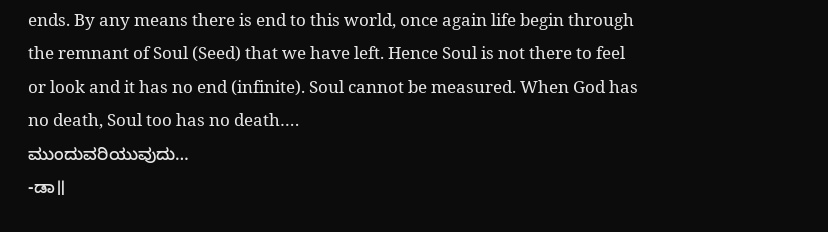ends. By any means there is end to this world, once again life begin through the remnant of Soul (Seed) that we have left. Hence Soul is not there to feel or look and it has no end (infinite). Soul cannot be measured. When God has no death, Soul too has no death….
ಮುಂದುವರಿಯುವುದು…
-ಡಾ॥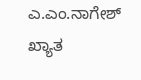ಎ.ಎಂ.ನಾಗೇಶ್
ಖ್ಯಾತ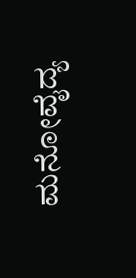ಮನೋವೈದ್ಯ